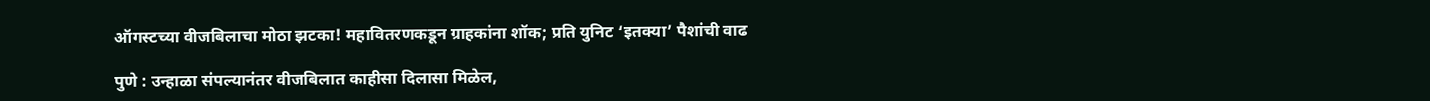ऑगस्टच्या वीजबिलाचा मोठा झटका! महावितरणकडून ग्राहकांना शॉक; प्रति युनिट ‘इतक्या’ पैशांची वाढ

पुणे : उन्हाळा संपल्यानंतर वीजबिलात काहीसा दिलासा मिळेल,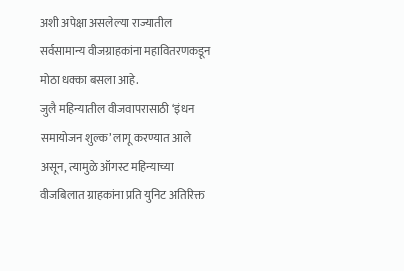अशी अपेक्षा असलेल्या राज्यातील सर्वसामान्य वीजग्राहकांना महावितरणकडून मोठा धक्का बसला आहे.
जुलै महिन्यातील वीजवापरासाठी ‘इंधन समायोजन शुल्क’ लागू करण्यात आले असून, त्यामुळे ऑगस्ट महिन्याच्या वीजबिलात ग्राहकांना प्रति युनिट अतिरिक्त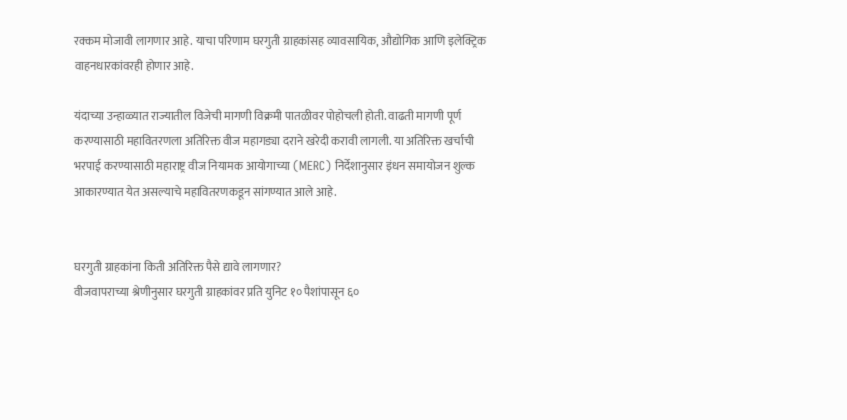रक्कम मोजावी लागणार आहे. याचा परिणाम घरगुती ग्राहकांसह व्यावसायिक, औद्योगिक आणि इलेक्ट्रिक वाहनधारकांवरही होणार आहे.

यंदाच्या उन्हाळ्यात राज्यातील विजेची मागणी विक्रमी पातळीवर पोहोचली होती. वाढती मागणी पूर्ण करण्यासाठी महावितरणला अतिरिक्त वीज महागड्या दराने खरेदी करावी लागली. या अतिरिक्त खर्चाची भरपाई करण्यासाठी महाराष्ट्र वीज नियामक आयोगाच्या (MERC) निर्देशानुसार इंधन समायोजन शुल्क आकारण्यात येत असल्याचे महावितरणकडून सांगण्यात आले आहे.


घरगुती ग्राहकांना किती अतिरिक्त पैसे द्यावे लागणार?
वीजवापराच्या श्रेणीनुसार घरगुती ग्राहकांवर प्रति युनिट १० पैशांपासून ६०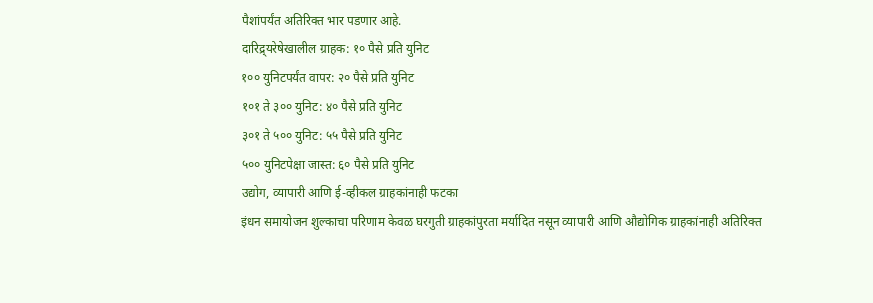पैशांपर्यंत अतिरिक्त भार पडणार आहे.
दारिद्र्यरेषेखालील ग्राहक: १० पैसे प्रति युनिट
१०० युनिटपर्यंत वापर: २० पैसे प्रति युनिट
१०१ ते ३०० युनिट: ४० पैसे प्रति युनिट
३०१ ते ५०० युनिट: ५५ पैसे प्रति युनिट
५०० युनिटपेक्षा जास्त: ६० पैसे प्रति युनिट
उद्योग, व्यापारी आणि ई-व्हीकल ग्राहकांनाही फटका
इंधन समायोजन शुल्काचा परिणाम केवळ घरगुती ग्राहकांपुरता मर्यादित नसून व्यापारी आणि औद्योगिक ग्राहकांनाही अतिरिक्त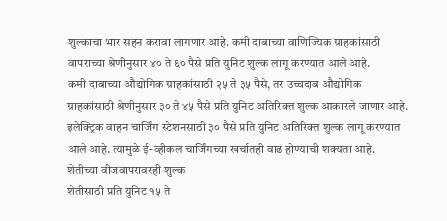शुल्काचा भार सहन करावा लागणार आहे. कमी दाबाच्या वाणिज्यिक ग्राहकांसाठी वापराच्या श्रेणीनुसार ४० ते ६० पैसे प्रति युनिट शुल्क लागू करण्यात आले आहे.
कमी दाबाच्या औद्योगिक ग्राहकांसाठी २५ ते ३५ पैसे, तर उच्चदाब औद्योगिक ग्राहकांसाठी श्रेणीनुसार ३० ते ४५ पैसे प्रति युनिट अतिरिक्त शुल्क आकारले जाणार आहे.
इलेक्ट्रिक वाहन चार्जिंग स्टेशनसाठी ३० पैसे प्रति युनिट अतिरिक्त शुल्क लागू करण्यात आले आहे. त्यामुळे ई-व्हीकल चार्जिंगच्या खर्चातही वाढ होण्याची शक्यता आहे.
शेतीच्या वीजवापरावरही शुल्क
शेतीसाठी प्रति युनिट १५ ते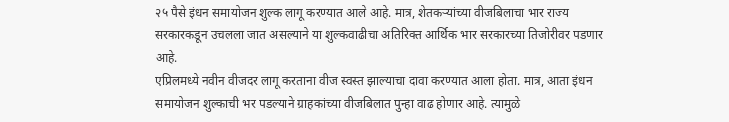२५ पैसे इंधन समायोजन शुल्क लागू करण्यात आले आहे. मात्र, शेतकऱ्यांच्या वीजबिलाचा भार राज्य सरकारकडून उचलला जात असल्याने या शुल्कवाढीचा अतिरिक्त आर्थिक भार सरकारच्या तिजोरीवर पडणार आहे.
एप्रिलमध्ये नवीन वीजदर लागू करताना वीज स्वस्त झाल्याचा दावा करण्यात आला होता. मात्र, आता इंधन समायोजन शुल्काची भर पडल्याने ग्राहकांच्या वीजबिलात पुन्हा वाढ होणार आहे. त्यामुळे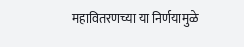महावितरणच्या या निर्णयामुळे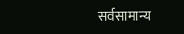सर्वसामान्य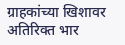ग्राहकांच्या खिशावर अतिरिक्त भार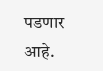पडणार आहे.